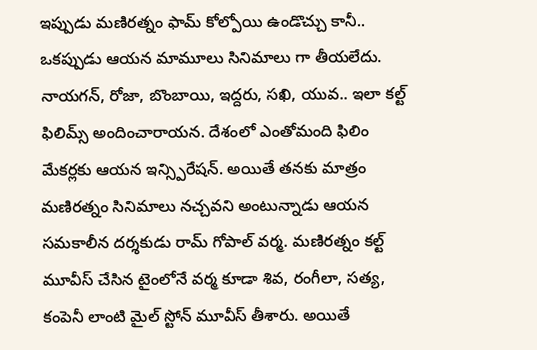ఇప్పుడు మణిరత్నం ఫామ్ కోల్పోయి ఉండొచ్చు కానీ.. ఒకప్పుడు ఆయన మామూలు సినిమాలు గా తీయలేదు. నాయగన్, రోజా, బొంబాయి, ఇద్దరు, సఖి, యువ.. ఇలా కల్ట్ ఫిలిమ్స్ అందించారాయన. దేశంలో ఎంతోమంది ఫిలిం మేకర్లకు ఆయన ఇన్స్పిరేషన్. అయితే తనకు మాత్రం మణిరత్నం సినిమాలు నచ్చవని అంటున్నాడు ఆయన సమకాలీన దర్శకుడు రామ్ గోపాల్ వర్మ. మణిరత్నం కల్ట్ మూవీస్ చేసిన టైంలోనే వర్మ కూడా శివ, రంగీలా, సత్య, కంపెనీ లాంటి మైల్ స్టోన్ మూవీస్ తీశారు. అయితే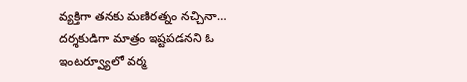వ్యక్తిగా తనకు మణిరత్నం నచ్చినా… దర్శకుడిగా మాత్రం ఇష్టపడనని ఓ ఇంటర్వ్యూలో వర్మ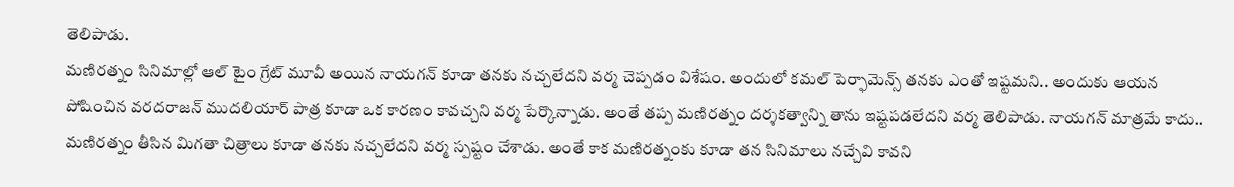తెలిపాడు.
మణిరత్నం సినిమాల్లో ఆల్ టైం గ్రేట్ మూవీ అయిన నాయగన్ కూడా తనకు నచ్చలేదని వర్మ చెప్పడం విశేషం. అందులో కమల్ పెర్ఫామెన్స్ తనకు ఎంతో ఇష్టమని.. అందుకు ఆయన పోషించిన వరదరాజన్ ముదలియార్ పాత్ర కూడా ఒక కారణం కావచ్చని వర్మ పేర్కొన్నాడు. అంతే తప్ప మణిరత్నం దర్శకత్వాన్ని తాను ఇష్టపడలేదని వర్మ తెలిపాడు. నాయగన్ మాత్రమే కాదు.. మణిరత్నం తీసిన మిగతా చిత్రాలు కూడా తనకు నచ్చలేదని వర్మ స్పష్టం చేశాడు. అంతే కాక మణిరత్నంకు కూడా తన సినిమాలు నచ్చేవి కావని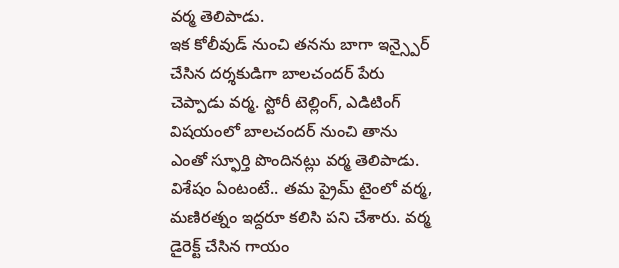వర్మ తెలిపాడు.
ఇక కోలీవుడ్ నుంచి తనను బాగా ఇన్స్పైర్ చేసిన దర్శకుడిగా బాలచందర్ పేరు చెప్పాడు వర్మ. స్టోరీ టెల్లింగ్, ఎడిటింగ్ విషయంలో బాలచందర్ నుంచి తాను ఎంతో స్ఫూర్తి పొందినట్లు వర్మ తెలిపాడు. విశేషం ఏంటంటే.. తమ ప్రైమ్ టైంలో వర్మ, మణిరత్నం ఇద్దరూ కలిసి పని చేశారు. వర్మ డైరెక్ట్ చేసిన గాయం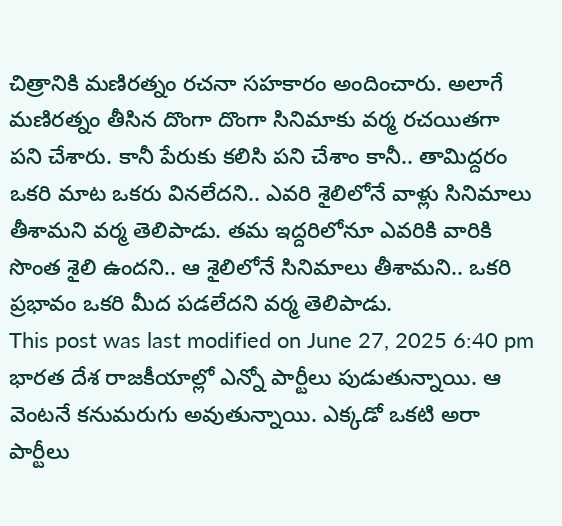చిత్రానికి మణిరత్నం రచనా సహకారం అందించారు. అలాగే మణిరత్నం తీసిన దొంగా దొంగా సినిమాకు వర్మ రచయితగా పని చేశారు. కానీ పేరుకు కలిసి పని చేశాం కానీ.. తామిద్దరం ఒకరి మాట ఒకరు వినలేదని.. ఎవరి శైలిలోనే వాళ్లు సినిమాలు తీశామని వర్మ తెలిపాడు. తమ ఇద్దరిలోనూ ఎవరికి వారికి సొంత శైలి ఉందని.. ఆ శైలిలోనే సినిమాలు తీశామని.. ఒకరి ప్రభావం ఒకరి మీద పడలేదని వర్మ తెలిపాడు.
This post was last modified on June 27, 2025 6:40 pm
భారత దేశ రాజకీయాల్లో ఎన్నో పార్టీలు పుడుతున్నాయి. ఆ వెంటనే కనుమరుగు అవుతున్నాయి. ఎక్కడో ఒకటి అరా పార్టీలు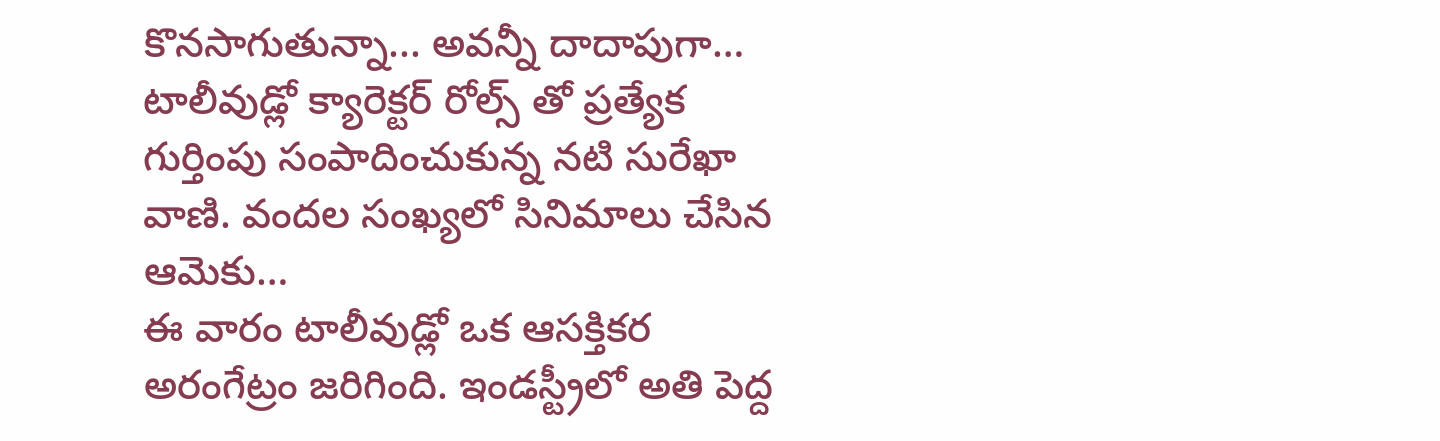కొనసాగుతున్నా... అవన్నీ దాదాపుగా…
టాలీవుడ్లో క్యారెక్టర్ రోల్స్ తో ప్రత్యేక గుర్తింపు సంపాదించుకున్న నటి సురేఖా వాణి. వందల సంఖ్యలో సినిమాలు చేసిన ఆమెకు…
ఈ వారం టాలీవుడ్లో ఒక ఆసక్తికర అరంగేట్రం జరిగింది. ఇండస్ట్రీలో అతి పెద్ద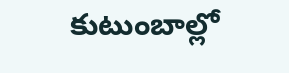కుటుంబాల్లో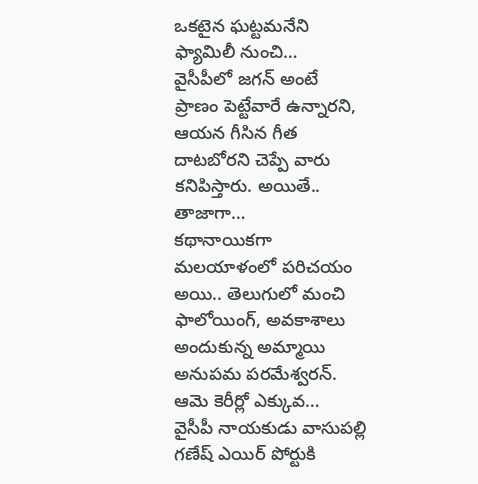ఒకటైన ఘట్టమనేని ఫ్యామిలీ నుంచి…
వైసీపీలో జగన్ అంటే ప్రాణం పెట్టేవారే ఉన్నారని, ఆయన గీసిన గీత దాటబోరని చెప్పే వారు కనిపిస్తారు. అయితే.. తాజాగా…
కథానాయికగా మలయాళంలో పరిచయం అయి.. తెలుగులో మంచి ఫాలోయింగ్, అవకాశాలు అందుకున్న అమ్మాయి అనుపమ పరమేశ్వరన్. ఆమె కెరీర్లో ఎక్కువ…
వైసీపీ నాయకుడు వాసుపల్లి గణేష్ ఎయిర్ పోర్టుకి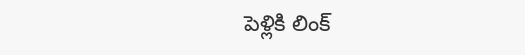పెళ్లికి లింక్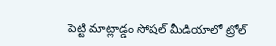పెట్టి మాట్లాడ్డం సోషల్ మీడియాలో ట్రోల్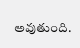అవుతుంది.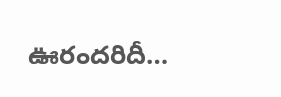ఊరందరిదీ…